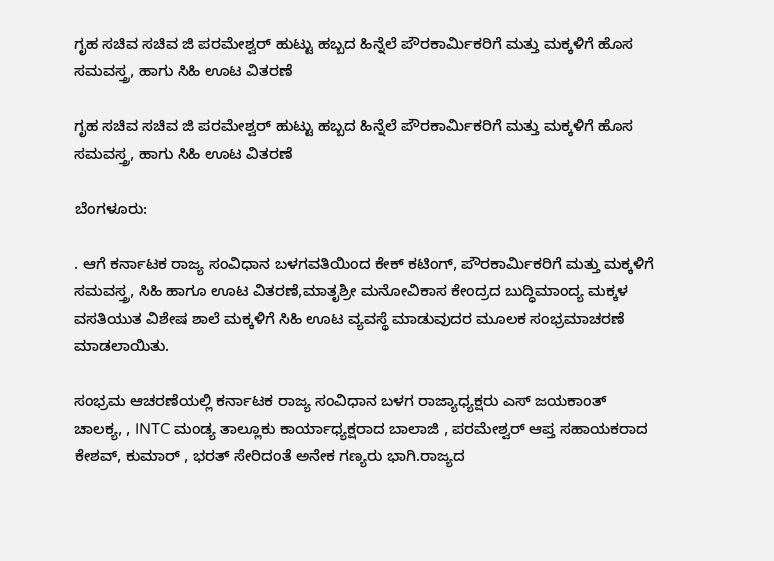ಗೃಹ ಸಚಿವ ಸಚಿವ ಜಿ ಪರಮೇಶ್ವರ್ ಹುಟ್ಟು ಹಬ್ಬದ ಹಿನ್ನೆಲೆ ಪೌರಕಾರ್ಮಿಕರಿಗೆ ಮತ್ತು ಮಕ್ಕಳಿಗೆ ಹೊಸ ಸಮವಸ್ತ್ರ, ಹಾಗು ಸಿಹಿ ಊಟ ವಿತರಣೆ

ಗೃಹ ಸಚಿವ ಸಚಿವ ಜಿ ಪರಮೇಶ್ವರ್ ಹುಟ್ಟು ಹಬ್ಬದ ಹಿನ್ನೆಲೆ ಪೌರಕಾರ್ಮಿಕರಿಗೆ ಮತ್ತು ಮಕ್ಕಳಿಗೆ ಹೊಸ ಸಮವಸ್ತ್ರ, ಹಾಗು ಸಿಹಿ ಊಟ ವಿತರಣೆ

ಬೆಂಗಳೂರು:

. ಆಗೆ ಕರ್ನಾಟಕ ರಾಜ್ಯ ಸಂವಿಧಾನ ಬಳಗವತಿಯಿಂದ ಕೇಕ್ ಕಟಿಂಗ್, ಪೌರಕಾರ್ಮಿಕರಿಗೆ ಮತ್ತು ಮಕ್ಕಳಿಗೆ ಸಮವಸ್ತ್ರ, ಸಿಹಿ ಹಾಗೂ ಊಟ ವಿತರಣೆ,ಮಾತೃಶ್ರೀ ಮನೋವಿಕಾಸ ಕೇಂದ್ರದ ಬುದ್ಧಿಮಾಂದ್ಯ ಮಕ್ಕಳ ವಸತಿಯುತ ವಿಶೇಷ ಶಾಲೆ ಮಕ್ಕಳಿಗೆ ಸಿಹಿ ಊಟ ವ್ಯವಸ್ಥೆ ಮಾಡುವುದರ ಮೂಲಕ ಸಂಭ್ರಮಾಚರಣೆ ಮಾಡಲಾಯಿತು.

ಸಂಭ್ರಮ ಆಚರಣೆಯಲ್ಲಿ ಕರ್ನಾಟಕ ರಾಜ್ಯ ಸಂವಿಧಾನ ಬಳಗ ರಾಜ್ಯಾಧ್ಯಕ್ಷರು ಎಸ್ ಜಯಕಾಂತ್ ಚಾಲಕ್ಯ, , INTC ಮಂಡ್ಯ ತಾಲ್ಲೂಕು ಕಾರ್ಯಾಧ್ಯಕ್ಷರಾದ ಬಾಲಾಜಿ , ಪರಮೇಶ್ವರ್ ಆಪ್ತ ಸಹಾಯಕರಾದ ಕೇಶವ್, ಕುಮಾರ್ , ಭರತ್ ಸೇರಿದಂತೆ ಅನೇಕ ಗಣ್ಯರು ಭಾಗಿ.ರಾಜ್ಯದ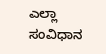ಎಲ್ಲಾ ಸಂವಿಧಾನ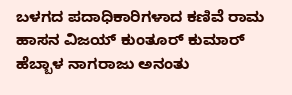ಬಳಗದ ಪದಾಧಿಕಾರಿಗಳಾದ ಕಣಿವೆ ರಾಮ ಹಾಸನ ವಿಜಯ್ ಕುಂತೂರ್ ಕುಮಾರ್ ಹೆಬ್ಬಾಳ ನಾಗರಾಜು ಅನಂತು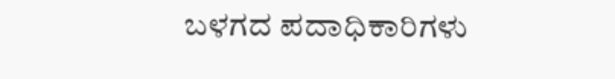ಬಳಗದ ಪದಾಧಿಕಾರಿಗಳು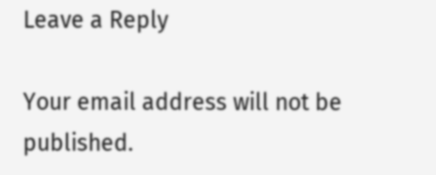Leave a Reply

Your email address will not be published.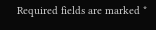Required fields are marked *